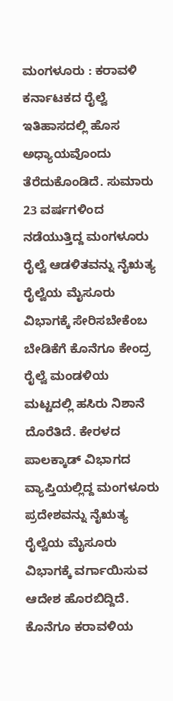ಮಂಗಳೂರು : ಕರಾವಳಿ ಕರ್ನಾಟಕದ ರೈಲ್ವೆ ಇತಿಹಾಸದಲ್ಲಿ ಹೊಸ ಅಧ್ಯಾಯವೊಂದು ತೆರೆದುಕೊಂಡಿದೆ. ಸುಮಾರು 23 ವರ್ಷಗಳಿಂದ ನಡೆಯುತ್ತಿದ್ದ ಮಂಗಳೂರು ರೈಲ್ವೆ ಆಡಳಿತವನ್ನು ನೈಋತ್ಯ ರೈಲ್ವೆಯ ಮೈಸೂರು ವಿಭಾಗಕ್ಕೆ ಸೇರಿಸಬೇಕೆಂಬ ಬೇಡಿಕೆಗೆ ಕೊನೆಗೂ ಕೇಂದ್ರ ರೈಲ್ವೆ ಮಂಡಳಿಯ ಮಟ್ಟದಲ್ಲಿ ಹಸಿರು ನಿಶಾನೆ ದೊರೆತಿದೆ. ಕೇರಳದ ಪಾಲಕ್ಕಾಡ್ ವಿಭಾಗದ ವ್ಯಾಪ್ತಿಯಲ್ಲಿದ್ದ ಮಂಗಳೂರು ಪ್ರದೇಶವನ್ನು ನೈಋತ್ಯ ರೈಲ್ವೆಯ ಮೈಸೂರು ವಿಭಾಗಕ್ಕೆ ವರ್ಗಾಯಿಸುವ ಆದೇಶ ಹೊರಬಿದ್ದಿದೆ. ಕೊನೆಗೂ ಕರಾವಳಿಯ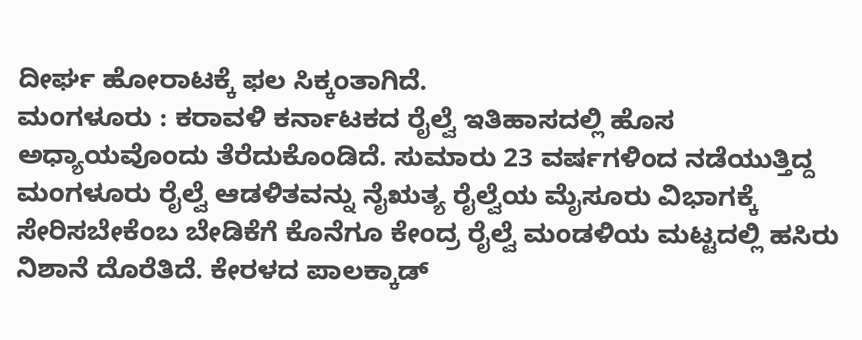ದೀರ್ಘ ಹೋರಾಟಕ್ಕೆ ಫಲ ಸಿಕ್ಕಂತಾಗಿದೆ.
ಮಂಗಳೂರು : ಕರಾವಳಿ ಕರ್ನಾಟಕದ ರೈಲ್ವೆ ಇತಿಹಾಸದಲ್ಲಿ ಹೊಸ ಅಧ್ಯಾಯವೊಂದು ತೆರೆದುಕೊಂಡಿದೆ. ಸುಮಾರು 23 ವರ್ಷಗಳಿಂದ ನಡೆಯುತ್ತಿದ್ದ ಮಂಗಳೂರು ರೈಲ್ವೆ ಆಡಳಿತವನ್ನು ನೈಋತ್ಯ ರೈಲ್ವೆಯ ಮೈಸೂರು ವಿಭಾಗಕ್ಕೆ ಸೇರಿಸಬೇಕೆಂಬ ಬೇಡಿಕೆಗೆ ಕೊನೆಗೂ ಕೇಂದ್ರ ರೈಲ್ವೆ ಮಂಡಳಿಯ ಮಟ್ಟದಲ್ಲಿ ಹಸಿರು ನಿಶಾನೆ ದೊರೆತಿದೆ. ಕೇರಳದ ಪಾಲಕ್ಕಾಡ್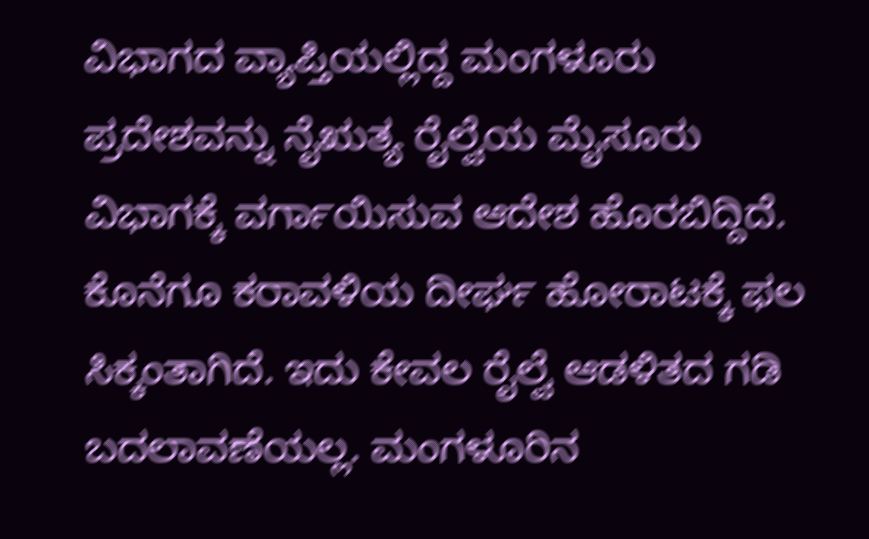ವಿಭಾಗದ ವ್ಯಾಪ್ತಿಯಲ್ಲಿದ್ದ ಮಂಗಳೂರು ಪ್ರದೇಶವನ್ನು ನೈಋತ್ಯ ರೈಲ್ವೆಯ ಮೈಸೂರು ವಿಭಾಗಕ್ಕೆ ವರ್ಗಾಯಿಸುವ ಆದೇಶ ಹೊರಬಿದ್ದಿದೆ. ಕೊನೆಗೂ ಕರಾವಳಿಯ ದೀರ್ಘ ಹೋರಾಟಕ್ಕೆ ಫಲ ಸಿಕ್ಕಂತಾಗಿದೆ. ಇದು ಕೇವಲ ರೈಲ್ವೆ ಆಡಳಿತದ ಗಡಿ ಬದಲಾವಣೆಯಲ್ಲ. ಮಂಗಳೂರಿನ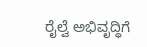ರೈಲ್ವೆ ಅಭಿವೃದ್ಧಿಗೆ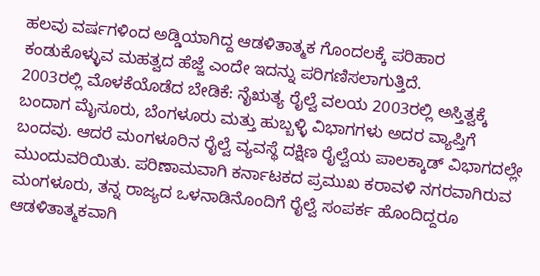ಹಲವು ವರ್ಷಗಳಿಂದ ಅಡ್ಡಿಯಾಗಿದ್ದ ಆಡಳಿತಾತ್ಮಕ ಗೊಂದಲಕ್ಕೆ ಪರಿಹಾರ ಕಂಡುಕೊಳ್ಳುವ ಮಹತ್ವದ ಹೆಜ್ಜೆ ಎಂದೇ ಇದನ್ನು ಪರಿಗಣಿಸಲಾಗುತ್ತಿದೆ.
2003ರಲ್ಲಿ ಮೊಳಕೆಯೊಡೆದ ಬೇಡಿಕೆ: ನೈಋತ್ಯ ರೈಲ್ವೆ ವಲಯ 2003ರಲ್ಲಿ ಅಸ್ತಿತ್ವಕ್ಕೆ ಬಂದಾಗ ಮೈಸೂರು, ಬೆಂಗಳೂರು ಮತ್ತು ಹುಬ್ಬಳ್ಳಿ ವಿಭಾಗಗಳು ಅದರ ವ್ಯಾಪ್ತಿಗೆ ಬಂದವು. ಆದರೆ ಮಂಗಳೂರಿನ ರೈಲ್ವೆ ವ್ಯವಸ್ಥೆ ದಕ್ಷಿಣ ರೈಲ್ವೆಯ ಪಾಲಕ್ಕಾಡ್ ವಿಭಾಗದಲ್ಲೇ ಮುಂದುವರಿಯಿತು. ಪರಿಣಾಮವಾಗಿ ಕರ್ನಾಟಕದ ಪ್ರಮುಖ ಕರಾವಳಿ ನಗರವಾಗಿರುವ ಮಂಗಳೂರು, ತನ್ನ ರಾಜ್ಯದ ಒಳನಾಡಿನೊಂದಿಗೆ ರೈಲ್ವೆ ಸಂಪರ್ಕ ಹೊಂದಿದ್ದರೂ ಆಡಳಿತಾತ್ಮಕವಾಗಿ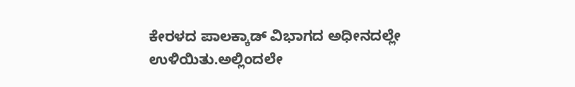ಕೇರಳದ ಪಾಲಕ್ಕಾಡ್ ವಿಭಾಗದ ಅಧೀನದಲ್ಲೇ ಉಳಿಯಿತು.ಅಲ್ಲಿಂದಲೇ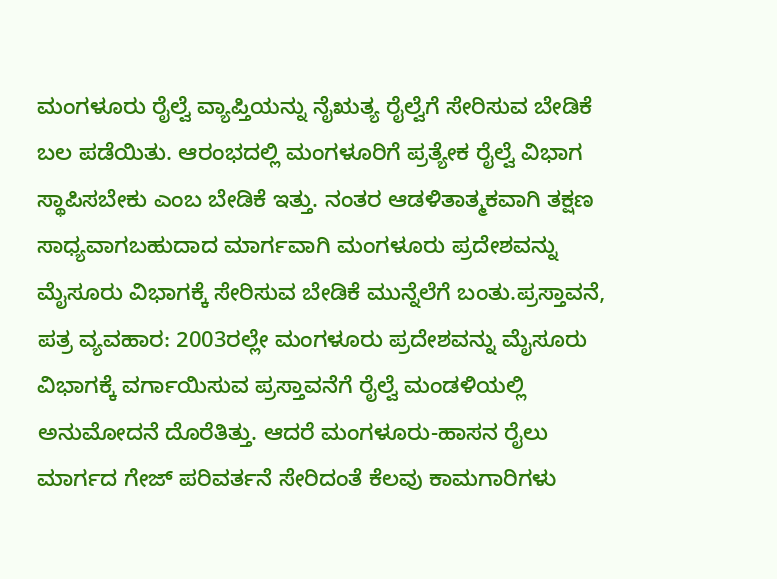ಮಂಗಳೂರು ರೈಲ್ವೆ ವ್ಯಾಪ್ತಿಯನ್ನು ನೈಋತ್ಯ ರೈಲ್ವೆಗೆ ಸೇರಿಸುವ ಬೇಡಿಕೆ ಬಲ ಪಡೆಯಿತು. ಆರಂಭದಲ್ಲಿ ಮಂಗಳೂರಿಗೆ ಪ್ರತ್ಯೇಕ ರೈಲ್ವೆ ವಿಭಾಗ ಸ್ಥಾಪಿಸಬೇಕು ಎಂಬ ಬೇಡಿಕೆ ಇತ್ತು. ನಂತರ ಆಡಳಿತಾತ್ಮಕವಾಗಿ ತಕ್ಷಣ ಸಾಧ್ಯವಾಗಬಹುದಾದ ಮಾರ್ಗವಾಗಿ ಮಂಗಳೂರು ಪ್ರದೇಶವನ್ನು ಮೈಸೂರು ವಿಭಾಗಕ್ಕೆ ಸೇರಿಸುವ ಬೇಡಿಕೆ ಮುನ್ನೆಲೆಗೆ ಬಂತು.ಪ್ರಸ್ತಾವನೆ, ಪತ್ರ ವ್ಯವಹಾರ: 2003ರಲ್ಲೇ ಮಂಗಳೂರು ಪ್ರದೇಶವನ್ನು ಮೈಸೂರು ವಿಭಾಗಕ್ಕೆ ವರ್ಗಾಯಿಸುವ ಪ್ರಸ್ತಾವನೆಗೆ ರೈಲ್ವೆ ಮಂಡಳಿಯಲ್ಲಿ ಅನುಮೋದನೆ ದೊರೆತಿತ್ತು. ಆದರೆ ಮಂಗಳೂರು-ಹಾಸನ ರೈಲು ಮಾರ್ಗದ ಗೇಜ್ ಪರಿವರ್ತನೆ ಸೇರಿದಂತೆ ಕೆಲವು ಕಾಮಗಾರಿಗಳು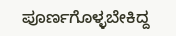ಪೂರ್ಣಗೊಳ್ಳಬೇಕಿದ್ದ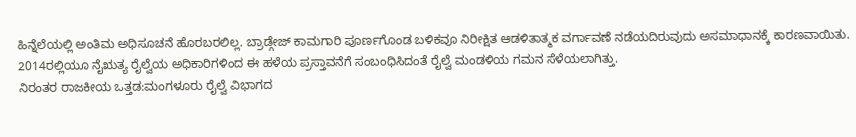ಹಿನ್ನೆಲೆಯಲ್ಲಿ ಅಂತಿಮ ಅಧಿಸೂಚನೆ ಹೊರಬರಲಿಲ್ಲ. ಬ್ರಾಡ್ಗೇಜ್ ಕಾಮಗಾರಿ ಪೂರ್ಣಗೊಂಡ ಬಳಿಕವೂ ನಿರೀಕ್ಷಿತ ಆಡಳಿತಾತ್ಮಕ ವರ್ಗಾವಣೆ ನಡೆಯದಿರುವುದು ಅಸಮಾಧಾನಕ್ಕೆ ಕಾರಣವಾಯಿತು. 2014ರಲ್ಲಿಯೂ ನೈಋತ್ಯ ರೈಲ್ವೆಯ ಅಧಿಕಾರಿಗಳಿಂದ ಈ ಹಳೆಯ ಪ್ರಸ್ತಾವನೆಗೆ ಸಂಬಂಧಿಸಿದಂತೆ ರೈಲ್ವೆ ಮಂಡಳಿಯ ಗಮನ ಸೆಳೆಯಲಾಗಿತ್ತು.
ನಿರಂತರ ರಾಜಕೀಯ ಒತ್ತಡ:ಮಂಗಳೂರು ರೈಲ್ವೆ ವಿಭಾಗದ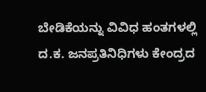ಬೇಡಿಕೆಯನ್ನು ವಿವಿಧ ಹಂತಗಳಲ್ಲಿ ದ.ಕ. ಜನಪ್ರತಿನಿಧಿಗಳು ಕೇಂದ್ರದ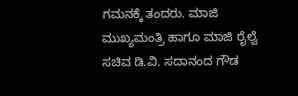ಗಮನಕ್ಕೆ ತಂದರು. ಮಾಜಿ ಮುಖ್ಯಮಂತ್ರಿ ಹಾಗೂ ಮಾಜಿ ರೈಲ್ವೆ ಸಚಿವ ಡಿ.ವಿ. ಸದಾನಂದ ಗೌಡ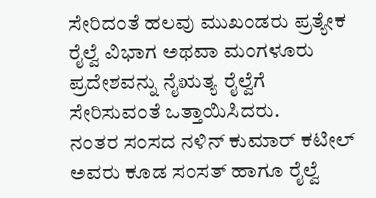ಸೇರಿದಂತೆ ಹಲವು ಮುಖಂಡರು ಪ್ರತ್ಯೇಕ ರೈಲ್ವೆ ವಿಭಾಗ ಅಥವಾ ಮಂಗಳೂರು ಪ್ರದೇಶವನ್ನು ನೈಋತ್ಯ ರೈಲ್ವೆಗೆ ಸೇರಿಸುವಂತೆ ಒತ್ತಾಯಿಸಿದರು.
ನಂತರ ಸಂಸದ ನಳಿನ್ ಕುಮಾರ್ ಕಟೀಲ್ ಅವರು ಕೂಡ ಸಂಸತ್ ಹಾಗೂ ರೈಲ್ವೆ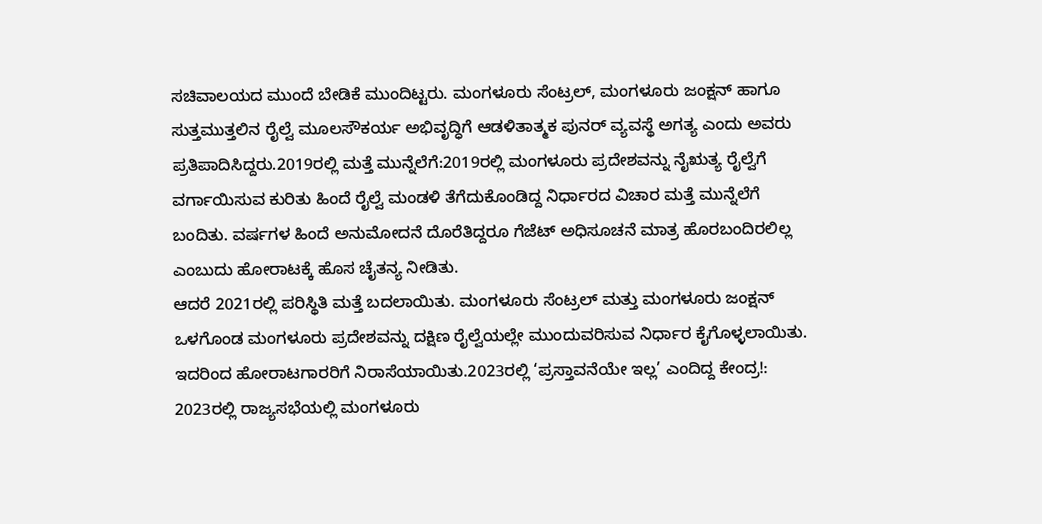ಸಚಿವಾಲಯದ ಮುಂದೆ ಬೇಡಿಕೆ ಮುಂದಿಟ್ಟರು. ಮಂಗಳೂರು ಸೆಂಟ್ರಲ್, ಮಂಗಳೂರು ಜಂಕ್ಷನ್ ಹಾಗೂ ಸುತ್ತಮುತ್ತಲಿನ ರೈಲ್ವೆ ಮೂಲಸೌಕರ್ಯ ಅಭಿವೃದ್ಧಿಗೆ ಆಡಳಿತಾತ್ಮಕ ಪುನರ್ ವ್ಯವಸ್ಥೆ ಅಗತ್ಯ ಎಂದು ಅವರು ಪ್ರತಿಪಾದಿಸಿದ್ದರು.2019ರಲ್ಲಿ ಮತ್ತೆ ಮುನ್ನೆಲೆಗೆ:2019ರಲ್ಲಿ ಮಂಗಳೂರು ಪ್ರದೇಶವನ್ನು ನೈಋತ್ಯ ರೈಲ್ವೆಗೆ ವರ್ಗಾಯಿಸುವ ಕುರಿತು ಹಿಂದೆ ರೈಲ್ವೆ ಮಂಡಳಿ ತೆಗೆದುಕೊಂಡಿದ್ದ ನಿರ್ಧಾರದ ವಿಚಾರ ಮತ್ತೆ ಮುನ್ನೆಲೆಗೆ ಬಂದಿತು. ವರ್ಷಗಳ ಹಿಂದೆ ಅನುಮೋದನೆ ದೊರೆತಿದ್ದರೂ ಗೆಜೆಟ್ ಅಧಿಸೂಚನೆ ಮಾತ್ರ ಹೊರಬಂದಿರಲಿಲ್ಲ ಎಂಬುದು ಹೋರಾಟಕ್ಕೆ ಹೊಸ ಚೈತನ್ಯ ನೀಡಿತು.
ಆದರೆ 2021ರಲ್ಲಿ ಪರಿಸ್ಥಿತಿ ಮತ್ತೆ ಬದಲಾಯಿತು. ಮಂಗಳೂರು ಸೆಂಟ್ರಲ್ ಮತ್ತು ಮಂಗಳೂರು ಜಂಕ್ಷನ್ ಒಳಗೊಂಡ ಮಂಗಳೂರು ಪ್ರದೇಶವನ್ನು ದಕ್ಷಿಣ ರೈಲ್ವೆಯಲ್ಲೇ ಮುಂದುವರಿಸುವ ನಿರ್ಧಾರ ಕೈಗೊಳ್ಳಲಾಯಿತು. ಇದರಿಂದ ಹೋರಾಟಗಾರರಿಗೆ ನಿರಾಸೆಯಾಯಿತು.2023ರಲ್ಲಿ ‘ಪ್ರಸ್ತಾವನೆಯೇ ಇಲ್ಲ’ ಎಂದಿದ್ದ ಕೇಂದ್ರ!: 2023ರಲ್ಲಿ ರಾಜ್ಯಸಭೆಯಲ್ಲಿ ಮಂಗಳೂರು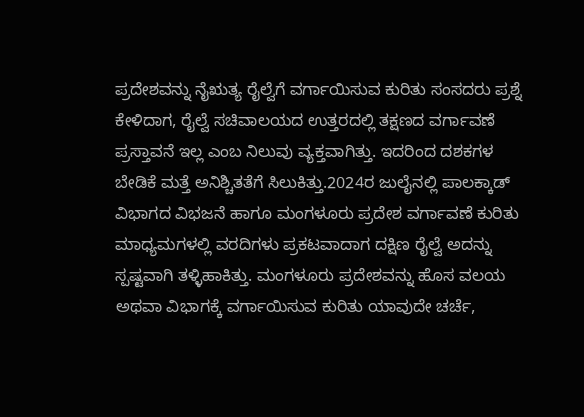ಪ್ರದೇಶವನ್ನು ನೈಋತ್ಯ ರೈಲ್ವೆಗೆ ವರ್ಗಾಯಿಸುವ ಕುರಿತು ಸಂಸದರು ಪ್ರಶ್ನೆ ಕೇಳಿದಾಗ, ರೈಲ್ವೆ ಸಚಿವಾಲಯದ ಉತ್ತರದಲ್ಲಿ ತಕ್ಷಣದ ವರ್ಗಾವಣೆ ಪ್ರಸ್ತಾವನೆ ಇಲ್ಲ ಎಂಬ ನಿಲುವು ವ್ಯಕ್ತವಾಗಿತ್ತು. ಇದರಿಂದ ದಶಕಗಳ ಬೇಡಿಕೆ ಮತ್ತೆ ಅನಿಶ್ಚಿತತೆಗೆ ಸಿಲುಕಿತ್ತು.2024ರ ಜುಲೈನಲ್ಲಿ ಪಾಲಕ್ಕಾಡ್ ವಿಭಾಗದ ವಿಭಜನೆ ಹಾಗೂ ಮಂಗಳೂರು ಪ್ರದೇಶ ವರ್ಗಾವಣೆ ಕುರಿತು ಮಾಧ್ಯಮಗಳಲ್ಲಿ ವರದಿಗಳು ಪ್ರಕಟವಾದಾಗ ದಕ್ಷಿಣ ರೈಲ್ವೆ ಅದನ್ನು ಸ್ಪಷ್ಟವಾಗಿ ತಳ್ಳಿಹಾಕಿತ್ತು. ಮಂಗಳೂರು ಪ್ರದೇಶವನ್ನು ಹೊಸ ವಲಯ ಅಥವಾ ವಿಭಾಗಕ್ಕೆ ವರ್ಗಾಯಿಸುವ ಕುರಿತು ಯಾವುದೇ ಚರ್ಚೆ,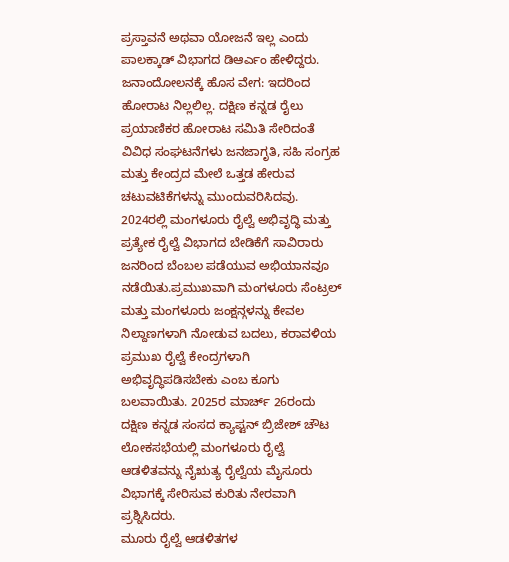ಪ್ರಸ್ತಾವನೆ ಅಥವಾ ಯೋಜನೆ ಇಲ್ಲ ಎಂದು ಪಾಲಕ್ಕಾಡ್ ವಿಭಾಗದ ಡಿಆರ್ಎಂ ಹೇಳಿದ್ದರು. ಜನಾಂದೋಲನಕ್ಕೆ ಹೊಸ ವೇಗ: ಇದರಿಂದ ಹೋರಾಟ ನಿಲ್ಲಲಿಲ್ಲ. ದಕ್ಷಿಣ ಕನ್ನಡ ರೈಲು ಪ್ರಯಾಣಿಕರ ಹೋರಾಟ ಸಮಿತಿ ಸೇರಿದಂತೆ ವಿವಿಧ ಸಂಘಟನೆಗಳು ಜನಜಾಗೃತಿ, ಸಹಿ ಸಂಗ್ರಹ ಮತ್ತು ಕೇಂದ್ರದ ಮೇಲೆ ಒತ್ತಡ ಹೇರುವ ಚಟುವಟಿಕೆಗಳನ್ನು ಮುಂದುವರಿಸಿದವು. 2024ರಲ್ಲಿ ಮಂಗಳೂರು ರೈಲ್ವೆ ಅಭಿವೃದ್ಧಿ ಮತ್ತು ಪ್ರತ್ಯೇಕ ರೈಲ್ವೆ ವಿಭಾಗದ ಬೇಡಿಕೆಗೆ ಸಾವಿರಾರು ಜನರಿಂದ ಬೆಂಬಲ ಪಡೆಯುವ ಅಭಿಯಾನವೂ ನಡೆಯಿತು.ಪ್ರಮುಖವಾಗಿ ಮಂಗಳೂರು ಸೆಂಟ್ರಲ್ ಮತ್ತು ಮಂಗಳೂರು ಜಂಕ್ಷನ್ಗಳನ್ನು ಕೇವಲ ನಿಲ್ದಾಣಗಳಾಗಿ ನೋಡುವ ಬದಲು, ಕರಾವಳಿಯ ಪ್ರಮುಖ ರೈಲ್ವೆ ಕೇಂದ್ರಗಳಾಗಿ ಅಭಿವೃದ್ಧಿಪಡಿಸಬೇಕು ಎಂಬ ಕೂಗು ಬಲವಾಯಿತು. 2025ರ ಮಾರ್ಚ್ 26ರಂದು ದಕ್ಷಿಣ ಕನ್ನಡ ಸಂಸದ ಕ್ಯಾಪ್ಟನ್ ಬ್ರಿಜೇಶ್ ಚೌಟ ಲೋಕಸಭೆಯಲ್ಲಿ ಮಂಗಳೂರು ರೈಲ್ವೆ ಆಡಳಿತವನ್ನು ನೈಋತ್ಯ ರೈಲ್ವೆಯ ಮೈಸೂರು ವಿಭಾಗಕ್ಕೆ ಸೇರಿಸುವ ಕುರಿತು ನೇರವಾಗಿ ಪ್ರಶ್ನಿಸಿದರು.
ಮೂರು ರೈಲ್ವೆ ಆಡಳಿತಗಳ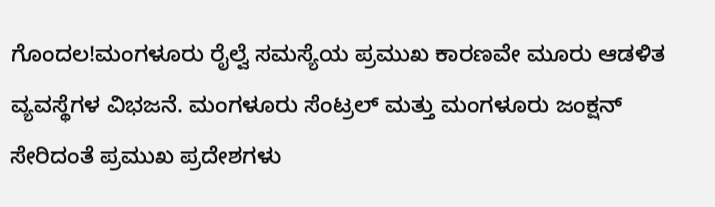ಗೊಂದಲ!ಮಂಗಳೂರು ರೈಲ್ವೆ ಸಮಸ್ಯೆಯ ಪ್ರಮುಖ ಕಾರಣವೇ ಮೂರು ಆಡಳಿತ ವ್ಯವಸ್ಥೆಗಳ ವಿಭಜನೆ. ಮಂಗಳೂರು ಸೆಂಟ್ರಲ್ ಮತ್ತು ಮಂಗಳೂರು ಜಂಕ್ಷನ್ ಸೇರಿದಂತೆ ಪ್ರಮುಖ ಪ್ರದೇಶಗಳು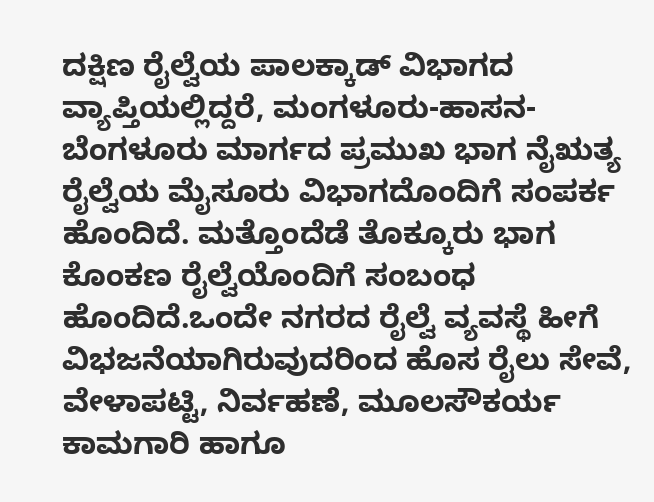ದಕ್ಷಿಣ ರೈಲ್ವೆಯ ಪಾಲಕ್ಕಾಡ್ ವಿಭಾಗದ ವ್ಯಾಪ್ತಿಯಲ್ಲಿದ್ದರೆ, ಮಂಗಳೂರು-ಹಾಸನ-ಬೆಂಗಳೂರು ಮಾರ್ಗದ ಪ್ರಮುಖ ಭಾಗ ನೈಋತ್ಯ ರೈಲ್ವೆಯ ಮೈಸೂರು ವಿಭಾಗದೊಂದಿಗೆ ಸಂಪರ್ಕ ಹೊಂದಿದೆ. ಮತ್ತೊಂದೆಡೆ ತೊಕ್ಕೂರು ಭಾಗ ಕೊಂಕಣ ರೈಲ್ವೆಯೊಂದಿಗೆ ಸಂಬಂಧ ಹೊಂದಿದೆ.ಒಂದೇ ನಗರದ ರೈಲ್ವೆ ವ್ಯವಸ್ಥೆ ಹೀಗೆ ವಿಭಜನೆಯಾಗಿರುವುದರಿಂದ ಹೊಸ ರೈಲು ಸೇವೆ, ವೇಳಾಪಟ್ಟಿ, ನಿರ್ವಹಣೆ, ಮೂಲಸೌಕರ್ಯ ಕಾಮಗಾರಿ ಹಾಗೂ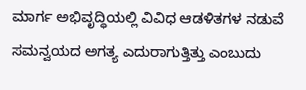ಮಾರ್ಗ ಅಭಿವೃದ್ಧಿಯಲ್ಲಿ ವಿವಿಧ ಆಡಳಿತಗಳ ನಡುವೆ ಸಮನ್ವಯದ ಅಗತ್ಯ ಎದುರಾಗುತ್ತಿತ್ತು ಎಂಬುದು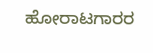ಹೋರಾಟಗಾರರ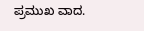ಪ್ರಮುಖ ವಾದ.